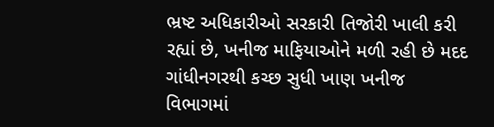ભ્રષ્ટ અધિકારીઓ સરકારી તિજોરી ખાલી કરી રહ્યાં છે, ખનીજ માફિયાઓને મળી રહી છે મદદ
ગાંધીનગરથી કચ્છ સુધી ખાણ ખનીજ વિભાગમાં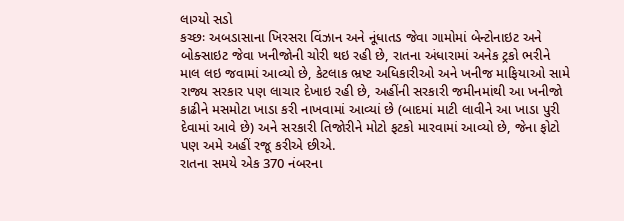લાગ્યો સડો
કચ્છઃ અબડાસાના ખિરસરા વિંઝાન અને નૂંધાતડ જેવા ગામોમાં બેન્ટોનાઇટ અને બોક્સાઇટ જેવા ખનીજોની ચોરી થઇ રહી છે, રાતના અંધારામાં અનેક ટ્રકો ભરીને માલ લઇ જવામાં આવ્યો છે, કેટલાક ભ્રષ્ટ અધિકારીઓ અને ખનીજ માફિયાઓ સામે રાજ્ય સરકાર પણ લાચાર દેખાઇ રહી છે, અહીંની સરકારી જમીનમાંથી આ ખનીજો કાઢીને મસમોટા ખાડા કરી નાખવામાં આવ્યાં છે (બાદમાં માટી લાવીને આ ખાડા પુરી દેવામાં આવે છે) અને સરકારી તિજોરીને મોટો ફટકો મારવામાં આવ્યો છે, જેના ફોટો પણ અમે અહીં રજૂ કરીએ છીએ.
રાતના સમયે એક 370 નંબરના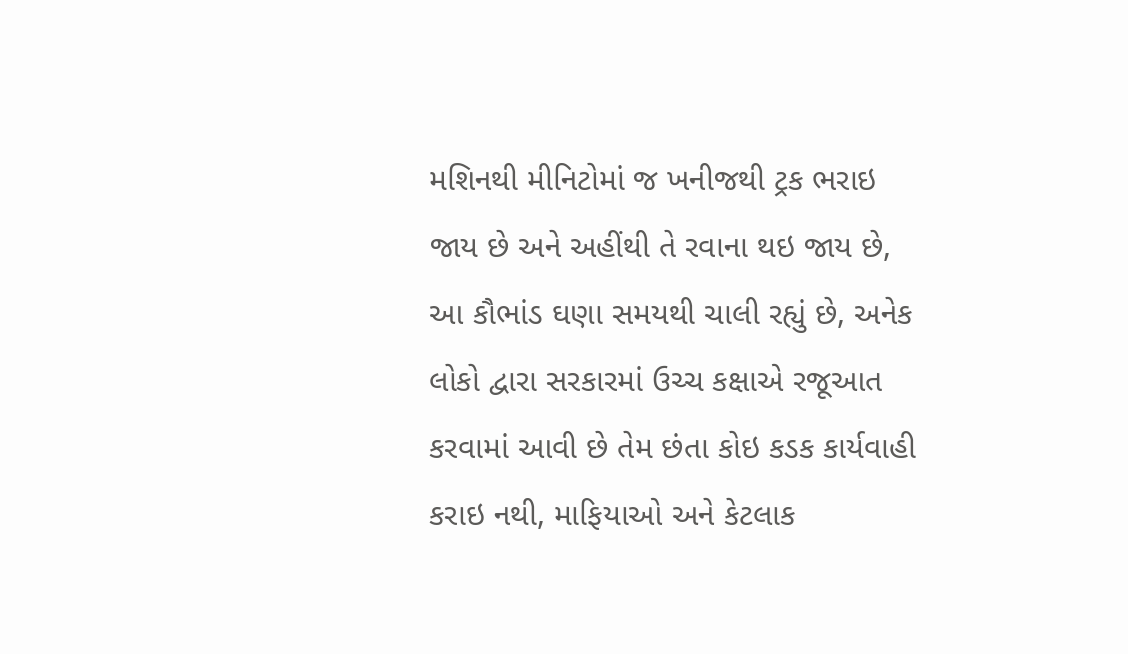મશિનથી મીનિટોમાં જ ખનીજથી ટ્રક ભરાઇ જાય છે અને અહીંથી તે રવાના થઇ જાય છે, આ કૌભાંડ ઘણા સમયથી ચાલી રહ્યું છે, અનેક લોકો દ્વારા સરકારમાં ઉચ્ચ કક્ષાએ રજૂઆત કરવામાં આવી છે તેમ છંતા કોઇ કડક કાર્યવાહી કરાઇ નથી, માફિયાઓ અને કેટલાક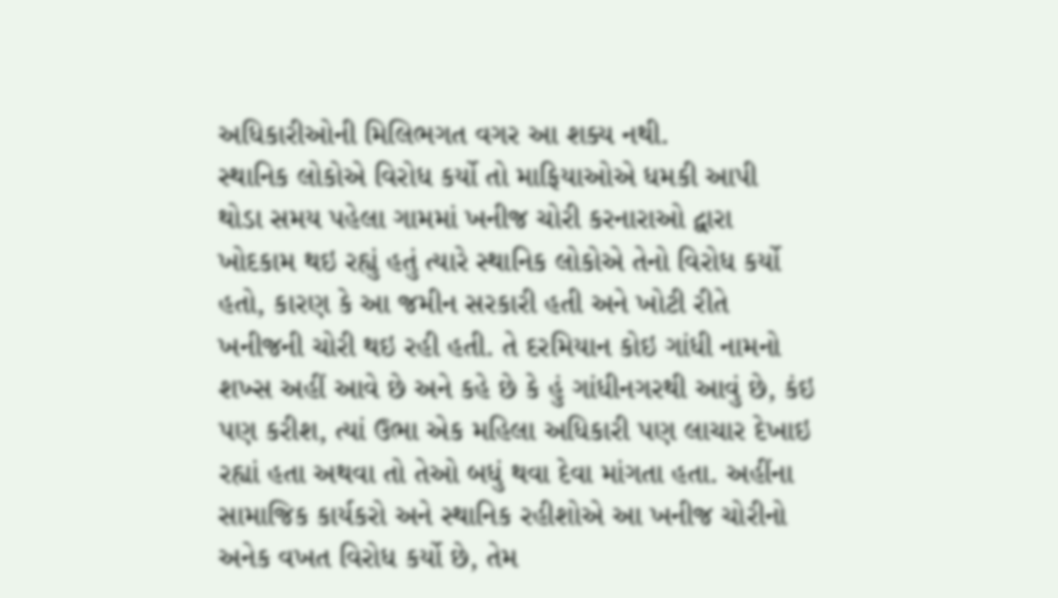અધિકારીઓની મિલિભગત વગર આ શક્ય નથી.
સ્થાનિક લોકોએ વિરોધ કર્યો તો માફિયાઓએ ધમકી આપી
થોડા સમય પહેલા ગામમાં ખનીજ ચોરી કરનારાઓ દ્વારા ખોદકામ થઇ રહ્યું હતું ત્યારે સ્થાનિક લોકોએ તેનો વિરોધ કર્યો હતો, કારણ કે આ જમીન સરકારી હતી અને ખોટી રીતે ખનીજની ચોરી થઇ રહી હતી. તે દરમિયાન કોઇ ગાંધી નામનો શખ્સ અહીં આવે છે અને કહે છે કે હું ગાંધીનગરથી આવું છે, કંઇ પણ કરીશ, ત્યાં ઉભા એક મહિલા અધિકારી પણ લાચાર દેખાઇ રહ્યાં હતા અથવા તો તેઓ બધું થવા દેવા માંગતા હતા. અહીંના સામાજિક કાર્યકરો અને સ્થાનિક રહીશોએ આ ખનીજ ચોરીનો અનેક વખત વિરોધ કર્યો છે, તેમ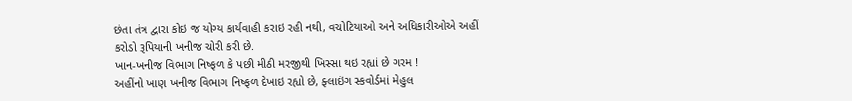છંતા તંત્ર દ્વારા કોઇ જ યોગ્ય કાર્યવાહી કરાઇ રહી નથી, વચોટિયાઓ અને અધિકારીઓએ અહીં કરોડો રૂપિયાની ખનીજ ચોરી કરી છે.
ખાન-ખનીજ વિભાગ નિષ્ફળ કે પછી મીઠી મરજીથી ખિસ્સા થઇ રહ્યાં છે ગરમ !
અહીંનો ખાણ ખનીજ વિભાગ નિષ્ફળ દેખાઇ રહ્યો છે, ફ્લાઇંગ સ્કવોર્ડમાં મેહુલ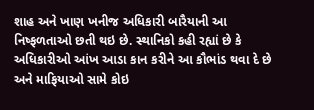શાહ અને ખાણ ખનીજ અધિકારી બારૈયાની આ નિષ્ફળતાઓ છતી થઇ છે. સ્થાનિકો કહી રહ્યાં છે કે અધિકારીઓ આંખ આડા કાન કરીને આ કૌભાંડ થવા દે છે અને માફિયાઓ સામે કોઇ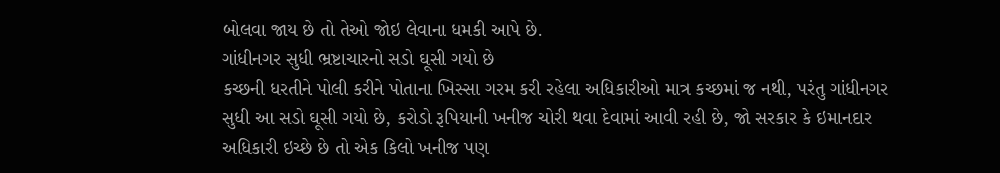બોલવા જાય છે તો તેઓ જોઇ લેવાના ધમકી આપે છે.
ગાંધીનગર સુધી ભ્રષ્ટાચારનો સડો ઘૂસી ગયો છે
કચ્છની ધરતીને પોલી કરીને પોતાના ખિસ્સા ગરમ કરી રહેલા અધિકારીઓ માત્ર કચ્છમાં જ નથી, પરંતુ ગાંધીનગર સુધી આ સડો ઘૂસી ગયો છે, કરોડો રૂપિયાની ખનીજ ચોરી થવા દેવામાં આવી રહી છે, જો સરકાર કે ઇમાનદાર અધિકારી ઇચ્છે છે તો એક કિલો ખનીજ પણ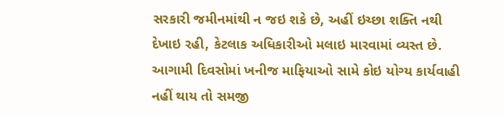સરકારી જમીનમાંથી ન જઇ શકે છે, અહીં ઇચ્છા શક્તિ નથી દેખાઇ રહી, કેટલાક અધિકારીઓ મલાઇ મારવામાં વ્યસ્ત છે. આગામી દિવસોમાં ખનીજ માફિયાઓ સામે કોઇ યોગ્ય કાર્યવાહી નહીં થાય તો સમજી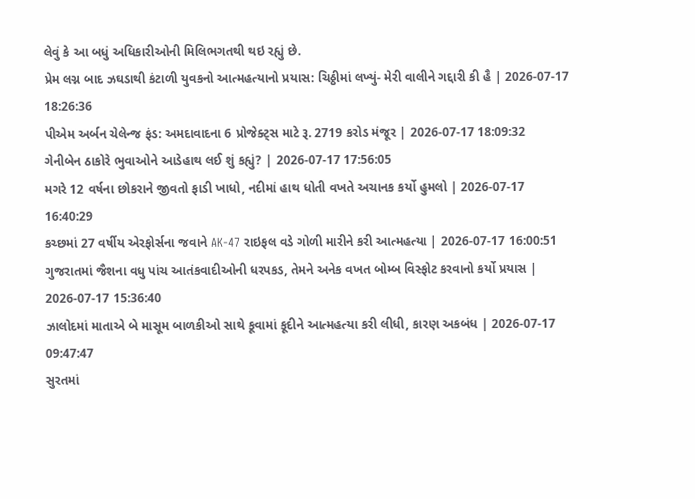લેવું કે આ બધું અધિકારીઓની મિલિભગતથી થઇ રહ્યું છે.
પ્રેમ લગ્ન બાદ ઝઘડાથી કંટાળી યુવકનો આત્મહત્યાનો પ્રયાસ: ચિઠ્ઠીમાં લખ્યું- મેરી વાલીને ગદ્દારી કી હૈ | 2026-07-17 18:26:36
પીએમ અર્બન ચેલેન્જ ફંડ: અમદાવાદના 6 પ્રોજેક્ટ્સ માટે રૂ. 2719 કરોડ મંજૂર | 2026-07-17 18:09:32
ગેનીબેન ઠાકોરે ભુવાઓને આડેહાથ લઈ શું કહ્યું? | 2026-07-17 17:56:05
મગરે 12 વર્ષના છોકરાને જીવતો ફાડી ખાધો, નદીમાં હાથ ધોતી વખતે અચાનક કર્યો હુમલો | 2026-07-17 16:40:29
કચ્છમાં 27 વર્ષીય એરફોર્સના જવાને AK-47 રાઇફલ વડે ગોળી મારીને કરી આત્મહત્યા | 2026-07-17 16:00:51
ગુજરાતમાં જૈશના વધુ પાંચ આતંકવાદીઓની ધરપકડ, તેમને અનેક વખત બોમ્બ વિસ્ફોટ કરવાનો કર્યો પ્રયાસ | 2026-07-17 15:36:40
ઝાલોદમાં માતાએ બે માસૂમ બાળકીઓ સાથે કૂવામાં કૂદીને આત્મહત્યા કરી લીધી, કારણ અકબંધ | 2026-07-17 09:47:47
સુરતમાં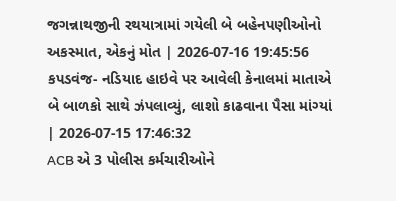જગન્નાથજીની રથયાત્રામાં ગયેલી બે બહેનપણીઓનો અકસ્માત, એકનું મોત | 2026-07-16 19:45:56
કપડવંજ- નડિયાદ હાઇવે પર આવેલી કેનાલમાં માતાએ બે બાળકો સાથે ઝંપલાવ્યું, લાશો કાઢવાના પૈસા માંગ્યાં | 2026-07-15 17:46:32
ACB એ 3 પોલીસ કર્મચારીઓને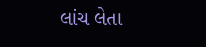લાંચ લેતા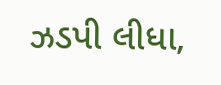ઝડપી લીધા,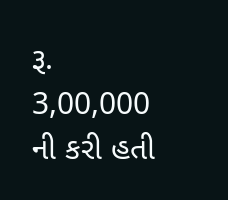રૂ. 3,00,000 ની કરી હતી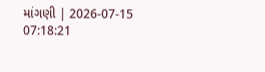માંગણી | 2026-07-15 07:18:21